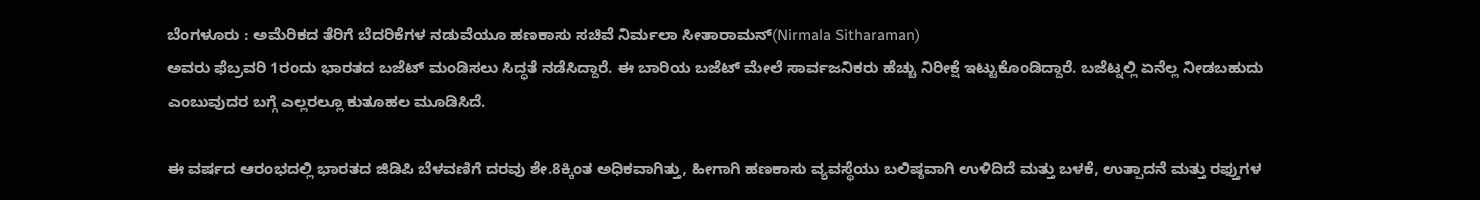ಬೆಂಗಳೂರು : ಅಮೆರಿಕದ ತೆರಿಗೆ ಬೆದರಿಕೆಗಳ ನಡುವೆಯೂ ಹಣಕಾಸು ಸಚಿವೆ ನಿರ್ಮಲಾ ಸೀತಾರಾಮನ್(Nirmala Sitharaman)
ಅವರು ಫೆಬ್ರವರಿ 1ರಂದು ಭಾರತದ ಬಜೆಟ್ ಮಂಡಿಸಲು ಸಿದ್ಧತೆ ನಡೆಸಿದ್ದಾರೆ. ಈ ಬಾರಿಯ ಬಜೆಟ್ ಮೇಲೆ ಸಾರ್ವಜನಿಕರು ಹೆಚ್ಚು ನಿರೀಕ್ಷೆ ಇಟ್ಟುಕೊಂಡಿದ್ದಾರೆ. ಬಜೆಟ್ನಲ್ಲಿ ಏನೆಲ್ಲ ನೀಡಬಹುದು ಎಂಬುವುದರ ಬಗ್ಗೆ ಎಲ್ಲರಲ್ಲೂ ಕುತೂಹಲ ಮೂಡಿಸಿದೆ.

ಈ ವರ್ಷದ ಆರಂಭದಲ್ಲಿ ಭಾರತದ ಜಿಡಿಪಿ ಬೆಳವಣಿಗೆ ದರವು ಶೇ.8ಕ್ಕಿಂತ ಅಧಿಕವಾಗಿತ್ತು, ಹೀಗಾಗಿ ಹಣಕಾಸು ವ್ಯವಸ್ಥೆಯು ಬಲಿಷ್ಠವಾಗಿ ಉಳಿದಿದೆ ಮತ್ತು ಬಳಕೆ, ಉತ್ಪಾದನೆ ಮತ್ತು ರಫ್ತುಗಳ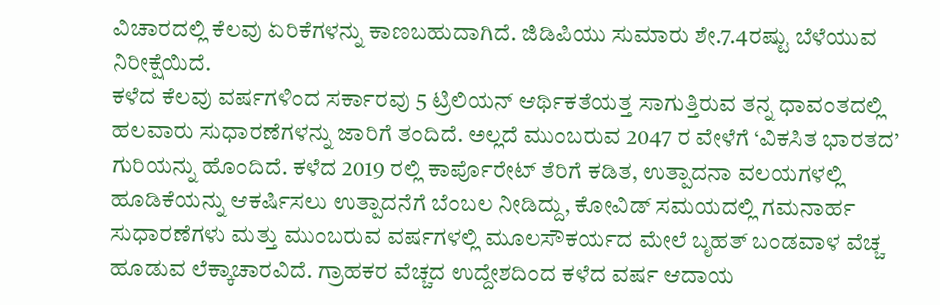ವಿಚಾರದಲ್ಲಿ ಕೆಲವು ಏರಿಕೆಗಳನ್ನು ಕಾಣಬಹುದಾಗಿದೆ. ಜಿಡಿಪಿಯು ಸುಮಾರು ಶೇ.7.4ರಷ್ಟು ಬೆಳೆಯುವ ನಿರೀಕ್ಷೆಯಿದೆ.
ಕಳೆದ ಕೆಲವು ವರ್ಷಗಳಿಂದ ಸರ್ಕಾರವು 5 ಟ್ರಿಲಿಯನ್ ಆರ್ಥಿಕತೆಯತ್ತ ಸಾಗುತ್ತಿರುವ ತನ್ನ ಧಾವಂತದಲ್ಲಿ ಹಲವಾರು ಸುಧಾರಣೆಗಳನ್ನು ಜಾರಿಗೆ ತಂದಿದೆ. ಅಲ್ಲದೆ ಮುಂಬರುವ 2047 ರ ವೇಳೆಗೆ ‘ವಿಕಸಿತ ಭಾರತದ’ ಗುರಿಯನ್ನು ಹೊಂದಿದೆ. ಕಳೆದ 2019 ರಲ್ಲಿ ಕಾರ್ಪೊರೇಟ್ ತೆರಿಗೆ ಕಡಿತ, ಉತ್ಪಾದನಾ ವಲಯಗಳಲ್ಲಿ ಹೂಡಿಕೆಯನ್ನು ಆಕರ್ಷಿಸಲು ಉತ್ಪಾದನೆಗೆ ಬೆಂಬಲ ನೀಡಿದ್ದು, ಕೋವಿಡ್ ಸಮಯದಲ್ಲಿ ಗಮನಾರ್ಹ ಸುಧಾರಣೆಗಳು ಮತ್ತು ಮುಂಬರುವ ವರ್ಷಗಳಲ್ಲಿ ಮೂಲಸೌಕರ್ಯದ ಮೇಲೆ ಬೃಹತ್ ಬಂಡವಾಳ ವೆಚ್ಚ ಹೂಡುವ ಲೆಕ್ಕಾಚಾರವಿದೆ. ಗ್ರಾಹಕರ ವೆಚ್ಚದ ಉದ್ದೇಶದಿಂದ ಕಳೆದ ವರ್ಷ ಆದಾಯ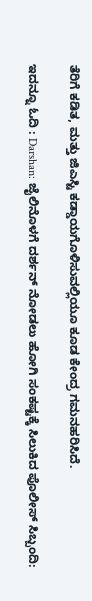ತೆರಿಗೆ ಕಡಿತ, ಮತ್ತು ಜಿಎಸ್ಟಿ ಕಡ್ಡಾಯಗೊಳಿಸುವಲ್ಲಿಯೂ ಕೂಡ ಕೇಂದ್ರ ಗಮನಹರಿಸಿದೆ.

ಇದನ್ನೂ ಓದಿ : Darshan: ಜೈಲಿನೊಳಗೆ ದರ್ಶನ್ ನೋಡಲು ಹೋಗಿ ಸಂಕಷ್ಟಕ್ಕೆ ಸಿಲುಕಿದ ಪೊಲೀಸ್ ಸಿಬ್ಬಂದಿ: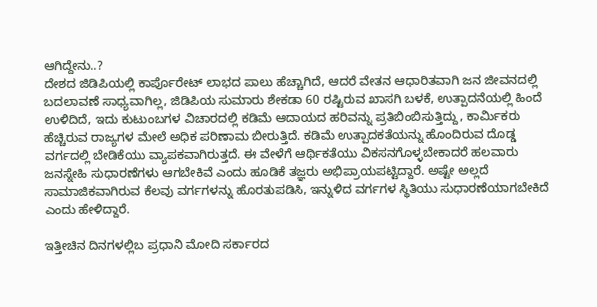ಆಗಿದ್ದೇನು..?
ದೇಶದ ಜಿಡಿಪಿಯಲ್ಲಿ ಕಾರ್ಪೊರೇಟ್ ಲಾಭದ ಪಾಲು ಹೆಚ್ಚಾಗಿದೆ, ಆದರೆ ವೇತನ ಆಧಾರಿತವಾಗಿ ಜನ ಜೀವನದಲ್ಲಿ ಬದಲಾವಣೆ ಸಾಧ್ಯವಾಗಿಲ್ಲ, ಜಿಡಿಪಿಯ ಸುಮಾರು ಶೇಕಡಾ 60 ರಷ್ಟಿರುವ ಖಾಸಗಿ ಬಳಕೆ, ಉತ್ಪಾದನೆಯಲ್ಲಿ ಹಿಂದೆ ಉಳಿದಿದೆ, ಇದು ಕುಟುಂಬಗಳ ವಿಚಾರದಲ್ಲಿ ಕಡಿಮೆ ಆದಾಯದ ಹರಿವನ್ನು ಪ್ರತಿಬಿಂಬಿಸುತ್ತಿದ್ದು, ಕಾರ್ಮಿಕರು ಹೆಚ್ಚಿರುವ ರಾಜ್ಯಗಳ ಮೇಲೆ ಅಧಿಕ ಪರಿಣಾಮ ಬೀರುತ್ತಿದೆ. ಕಡಿಮೆ ಉತ್ಪಾದಕತೆಯನ್ನು ಹೊಂದಿರುವ ದೊಡ್ಡ ವರ್ಗದಲ್ಲಿ ಬೇಡಿಕೆಯು ವ್ಯಾಪಕವಾಗಿರುತ್ತದೆ. ಈ ವೇಳೆಗೆ ಆರ್ಥಿಕತೆಯು ವಿಕಸನಗೊಳ್ಳಬೇಕಾದರೆ ಹಲವಾರು ಜನಸ್ನೇಹಿ ಸುಧಾರಣೆಗಳು ಆಗಬೇಕಿವೆ ಎಂದು ಹೂಡಿಕೆ ತಜ್ಞರು ಅಭಿಪ್ರಾಯಪಟ್ಟಿದ್ದಾರೆ. ಅಷ್ಟೇ ಅಲ್ಲದೆ ಸಾಮಾಜಿಕವಾಗಿರುವ ಕೆಲವು ವರ್ಗಗಳನ್ನು ಹೊರತುಪಡಿಸಿ, ಇನ್ನುಳಿದ ವರ್ಗಗಳ ಸ್ಥಿತಿಯು ಸುಧಾರಣೆಯಾಗಬೇಕಿದೆ ಎಂದು ಹೇಳಿದ್ದಾರೆ.

ಇತ್ತೀಚಿನ ದಿನಗಳಲ್ಲಿಬ ಪ್ರಧಾನಿ ಮೋದಿ ಸರ್ಕಾರದ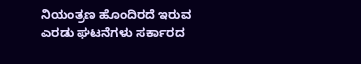ನಿಯಂತ್ರಣ ಹೊಂದಿರದೆ ಇರುವ ಎರಡು ಘಟನೆಗಳು ಸರ್ಕಾರದ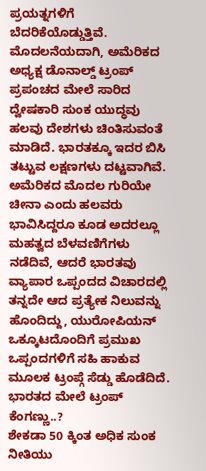ಪ್ರಯತ್ನಗಳಿಗೆ ಬೆದರಿಕೆಯೊಡ್ಡುತ್ತಿವೆ. ಮೊದಲನೆಯದಾಗಿ, ಅಮೆರಿಕದ ಅಧ್ಯಕ್ಷ ಡೊನಾಲ್ಡ್ ಟ್ರಂಪ್ ಪ್ರಪಂಚದ ಮೇಲೆ ಸಾರಿದ ದ್ವೇಷಕಾರಿ ಸುಂಕ ಯುದ್ಧವು ಹಲವು ದೇಶಗಳು ಚಿಂತಿಸುವಂತೆ ಮಾಡಿದೆ. ಭಾರತಕ್ಕೂ ಇದರ ಬಿಸಿ ತಟ್ಟುವ ಲಕ್ಷಣಗಳು ದಟ್ಟವಾಗಿವೆ. ಅಮೆರಿಕದ ಮೊದಲ ಗುರಿಯೇ ಚೀನಾ ಎಂದು ಹಲವರು ಭಾವಿಸಿದ್ದರೂ ಕೂಡ ಅದರಲ್ಲೂ ಮಹತ್ವದ ಬೆಳವಣಿಗೆಗಳು ನಡೆದಿವೆ, ಆದರೆ ಭಾರತವು ವ್ಯಾಪಾರ ಒಪ್ಪಂದದ ವಿಚಾರದಲ್ಲಿ ತನ್ನದೇ ಆದ ಪ್ರತ್ಯೇಕ ನಿಲುವನ್ನು ಹೊಂದಿದ್ದು, ಯುರೋಪಿಯನ್ ಒಕ್ಕೂಟದೊಂದಿಗೆ ಪ್ರಮುಖ ಒಪ್ಪಂದಗಳಿಗೆ ಸಹಿ ಹಾಕುವ ಮೂಲಕ ಟ್ರಂಪ್ಗೆ ಸೆಡ್ಡು ಹೊಡೆದಿದೆ.
ಭಾರತದ ಮೇಲೆ ಟ್ರಂಪ್ ಕೆಂಗಣ್ಣು..?
ಶೇಕಡಾ 50 ಕ್ಕಿಂತ ಅಧಿಕ ಸುಂಕ ನೀತಿಯು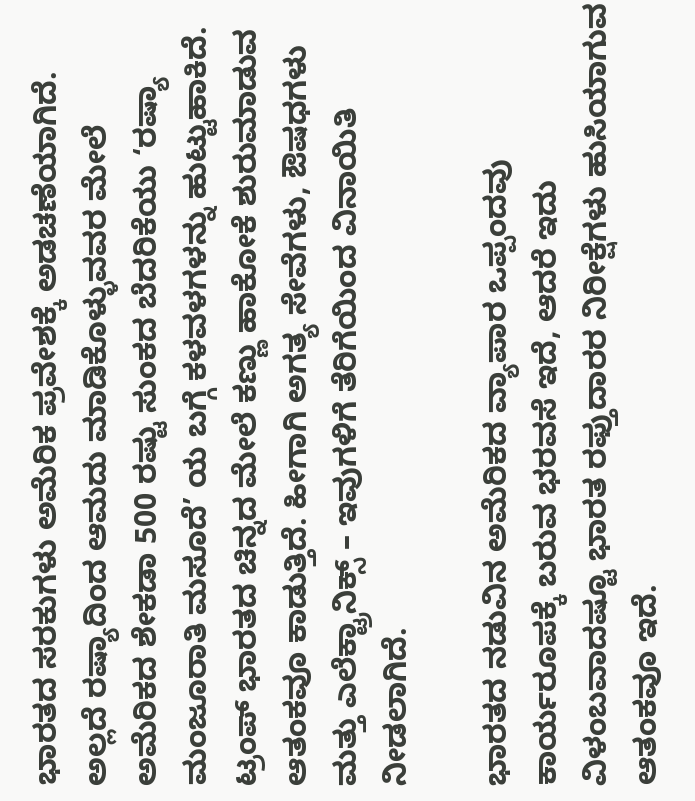ಭಾರತದ ಸರಕುಗಳು ಅಮೆರಿಕ ಪ್ರವೇಶಕ್ಕೆ ಅಡಚಣೆಯಾಗಿದೆ. ಅಲ್ಲದೆ ರಷ್ಯಾದಿಂದ ಆಮದು ಮಾಡಿಕೊಳ್ಳುವವರ ಮೇಲೆ ಅಮೆರಿಕದ ಶೇಕಡಾ 500 ರಷ್ಟು ಸುಂಕದ ಬೆದರಿಕೆಯು ‘ರಷ್ಯಾ ಮಂಜೂರಾತಿ ಮಸೂದೆ’ ಯ ಬಗ್ಗೆ ಕಳವಳಗಳನ್ನು ಹುಟ್ಟುಹಾಕಿದೆ. ಟ್ರಂಪ್ ಭಾರತದ ಚಿನ್ನದ ಮೇಲೆ ಕಣ್ಣು ಹಾಕೋಕೆ ಶುರುಮಾಡುವ ಆತಂಕವೂ ಕಾಡುತ್ತಿದೆ. ಹೀಗಾಗಿ ಅಗತ್ಯ ಸೇವೆಗಳು, ಔಷಧಗಳು ಮತ್ತು ಎಲೆಕ್ಟ್ರಾನಿಕ್ಸ್ – ಇವುಗಳಿಗೆ ತೆರಿಗೆಯಿಂದ ವಿನಾಯಿತಿ ನೀಡಲಾಗಿದೆ.

ಭಾರತದ ನಡುವಿನ ಅಮೆರಿಕದ ವ್ಯಾಪಾರ ಒಪ್ಪಂದವು ಕಾರ್ಯರೂಪಕ್ಕೆ ಬರುವ ಭರವಸೆ ಇದೆ, ಆದರೆ ಇದು ವಿಳಂಬವಾದಷ್ಟೂ ಭಾರತ ರಫ್ತುದಾರರ ನಿರೀಕ್ಷೆಗಳು ಹುಸಿಯಾಗುವ ಆತಂಕವೂ ಇದೆ.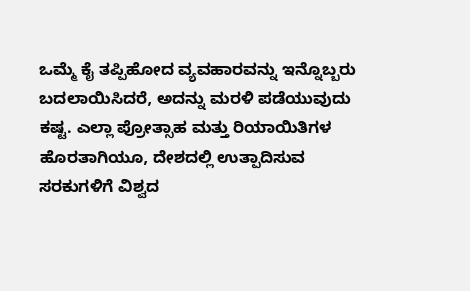ಒಮ್ಮೆ ಕೈ ತಪ್ಪಿಹೋದ ವ್ಯವಹಾರವನ್ನು ಇನ್ನೊಬ್ಬರು ಬದಲಾಯಿಸಿದರೆ, ಅದನ್ನು ಮರಳಿ ಪಡೆಯುವುದು ಕಷ್ಟ. ಎಲ್ಲಾ ಪ್ರೋತ್ಸಾಹ ಮತ್ತು ರಿಯಾಯಿತಿಗಳ ಹೊರತಾಗಿಯೂ, ದೇಶದಲ್ಲಿ ಉತ್ಪಾದಿಸುವ ಸರಕುಗಳಿಗೆ ವಿಶ್ವದ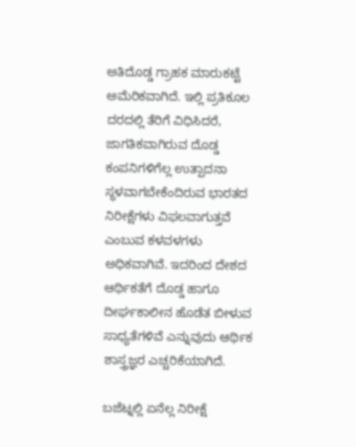ಅತಿದೊಡ್ಡ ಗ್ರಾಹಕ ಮಾರುಕಟ್ಟೆ ಅಮೆರಿಕವಾಗಿದೆ. ಇಲ್ಲಿ ಪ್ರತಿಕೂಲ ದರದಲ್ಲಿ ತೆರಿಗೆ ವಿಧಿಸಿದರೆ, ಜಾಗತಿಕವಾಗಿರುವ ದೊಡ್ಡ ಕಂಪನಿಗಳಿಗೆಲ್ಲ ಉತ್ಪಾದನಾ ಸ್ಥಳವಾಗಬೇಕೆಂದಿರುವ ಭಾರತದ ನಿರೀಕ್ಷೆಗಳು ವಿಫಲವಾಗುತ್ತವೆ ಎಂಬುವ ಕಳವಳಗಳು ಅಧಿಕವಾಗಿವೆ. ಇದರಿಂದ ದೇಶದ ಆರ್ಥಿಕತೆಗೆ ದೊಡ್ಡ ಹಾಗೂ ದೀರ್ಘಕಾಲೀನ ಹೊಡೆತ ಬೀಳುವ ಸಾಧ್ಯತೆಗಳಿವೆ ಎನ್ನುವುದು ಆರ್ಥಿಕ ಶಾಸ್ತ್ರಜ್ಞರ ಎಚ್ಚರಿಕೆಯಾಗಿದೆ.

ಬಜೆಟ್ನಲ್ಲಿ ಏನೆಲ್ಲ ನಿರೀಕ್ಷೆ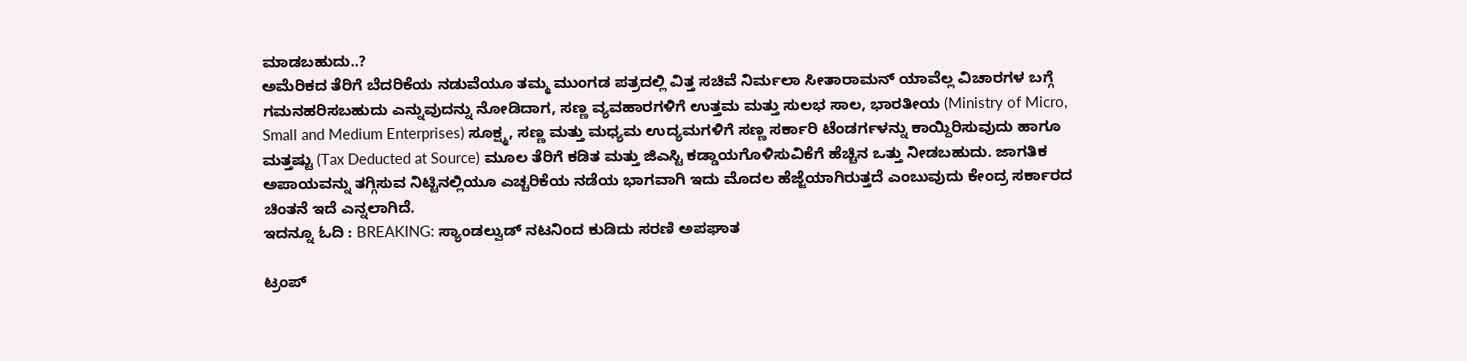ಮಾಡಬಹುದು..?
ಅಮೆರಿಕದ ತೆರಿಗೆ ಬೆದರಿಕೆಯ ನಡುವೆಯೂ ತಮ್ಮ ಮುಂಗಡ ಪತ್ರದಲ್ಲಿ ವಿತ್ತ ಸಚಿವೆ ನಿರ್ಮಲಾ ಸೀತಾರಾಮನ್ ಯಾವೆಲ್ಲ ವಿಚಾರಗಳ ಬಗ್ಗೆ ಗಮನಹರಿಸಬಹುದು ಎನ್ನುವುದನ್ನು ನೋಡಿದಾಗ, ಸಣ್ಣ ವ್ಯವಹಾರಗಳಿಗೆ ಉತ್ತಮ ಮತ್ತು ಸುಲಭ ಸಾಲ, ಭಾರತೀಯ (Ministry of Micro, Small and Medium Enterprises) ಸೂಕ್ಷ್ಮ, ಸಣ್ಣ ಮತ್ತು ಮಧ್ಯಮ ಉದ್ಯಮಗಳಿಗೆ ಸಣ್ಣ ಸರ್ಕಾರಿ ಟೆಂಡರ್ಗಳನ್ನು ಕಾಯ್ದಿರಿಸುವುದು ಹಾಗೂ ಮತ್ತಷ್ಟು (Tax Deducted at Source) ಮೂಲ ತೆರಿಗೆ ಕಡಿತ ಮತ್ತು ಜಿಎಸ್ಟಿ ಕಡ್ಡಾಯಗೊಳಿಸುವಿಕೆಗೆ ಹೆಚ್ಚಿನ ಒತ್ತು ನೀಡಬಹುದು. ಜಾಗತಿಕ ಅಪಾಯವನ್ನು ತಗ್ಗಿಸುವ ನಿಟ್ಟಿನಲ್ಲಿಯೂ ಎಚ್ಚರಿಕೆಯ ನಡೆಯ ಭಾಗವಾಗಿ ಇದು ಮೊದಲ ಹೆಜ್ಜೆಯಾಗಿರುತ್ತದೆ ಎಂಬುವುದು ಕೇಂದ್ರ ಸರ್ಕಾರದ ಚಿಂತನೆ ಇದೆ ಎನ್ನಲಾಗಿದೆ.
ಇದನ್ನೂ ಓದಿ : BREAKING: ಸ್ಯಾಂಡಲ್ವುಡ್ ನಟನಿಂದ ಕುಡಿದು ಸರಣಿ ಅಪಘಾತ

ಟ್ರಂಪ್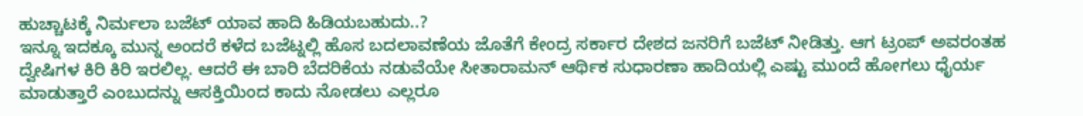ಹುಚ್ಚಾಟಕ್ಕೆ ನಿರ್ಮಲಾ ಬಜೆಟ್ ಯಾವ ಹಾದಿ ಹಿಡಿಯಬಹುದು..?
ಇನ್ನೂ ಇದಕ್ಕೂ ಮುನ್ನ ಅಂದರೆ ಕಳೆದ ಬಜೆಟ್ನಲ್ಲಿ ಹೊಸ ಬದಲಾವಣೆಯ ಜೊತೆಗೆ ಕೇಂದ್ರ ಸರ್ಕಾರ ದೇಶದ ಜನರಿಗೆ ಬಜೆಟ್ ನೀಡಿತ್ತು. ಆಗ ಟ್ರಂಪ್ ಅವರಂತಹ ದ್ವೇಷಿಗಳ ಕಿರಿ ಕಿರಿ ಇರಲಿಲ್ಲ. ಆದರೆ ಈ ಬಾರಿ ಬೆದರಿಕೆಯ ನಡುವೆಯೇ ಸೀತಾರಾಮನ್ ಆರ್ಥಿಕ ಸುಧಾರಣಾ ಹಾದಿಯಲ್ಲಿ ಎಷ್ಟು ಮುಂದೆ ಹೋಗಲು ಧೈರ್ಯ ಮಾಡುತ್ತಾರೆ ಎಂಬುದನ್ನು ಆಸಕ್ತಿಯಿಂದ ಕಾದು ನೋಡಲು ಎಲ್ಲರೂ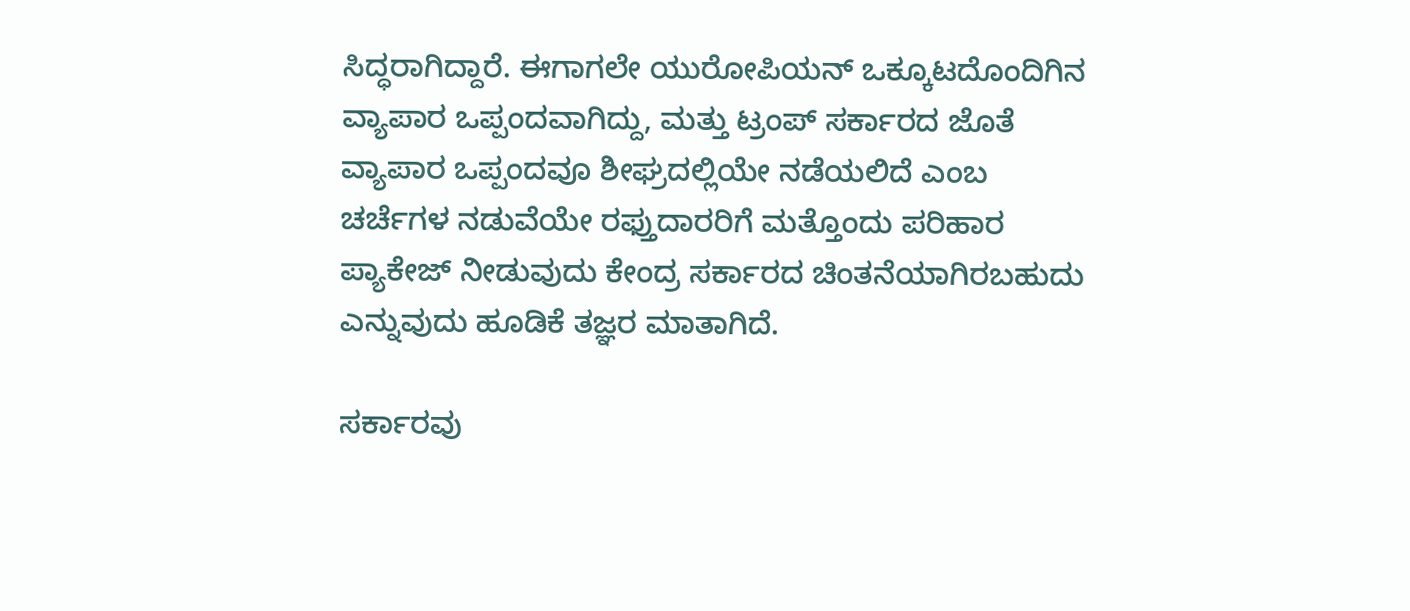ಸಿದ್ಧರಾಗಿದ್ದಾರೆ. ಈಗಾಗಲೇ ಯುರೋಪಿಯನ್ ಒಕ್ಕೂಟದೊಂದಿಗಿನ ವ್ಯಾಪಾರ ಒಪ್ಪಂದವಾಗಿದ್ದು, ಮತ್ತು ಟ್ರಂಪ್ ಸರ್ಕಾರದ ಜೊತೆ ವ್ಯಾಪಾರ ಒಪ್ಪಂದವೂ ಶೀಘ್ರದಲ್ಲಿಯೇ ನಡೆಯಲಿದೆ ಎಂಬ ಚರ್ಚೆಗಳ ನಡುವೆಯೇ ರಫ್ತುದಾರರಿಗೆ ಮತ್ತೊಂದು ಪರಿಹಾರ ಪ್ಯಾಕೇಜ್ ನೀಡುವುದು ಕೇಂದ್ರ ಸರ್ಕಾರದ ಚಿಂತನೆಯಾಗಿರಬಹುದು ಎನ್ನುವುದು ಹೂಡಿಕೆ ತಜ್ಞರ ಮಾತಾಗಿದೆ.

ಸರ್ಕಾರವು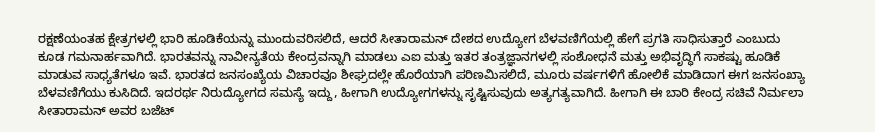ರಕ್ಷಣೆಯಂತಹ ಕ್ಷೇತ್ರಗಳಲ್ಲಿ ಭಾರಿ ಹೂಡಿಕೆಯನ್ನು ಮುಂದುವರಿಸಲಿದೆ, ಆದರೆ ಸೀತಾರಾಮನ್ ದೇಶದ ಉದ್ಯೋಗ ಬೆಳವಣಿಗೆಯಲ್ಲಿ ಹೇಗೆ ಪ್ರಗತಿ ಸಾಧಿಸುತ್ತಾರೆ ಎಂಬುದು ಕೂಡ ಗಮನಾರ್ಹವಾಗಿದೆ. ಭಾರತವನ್ನು ನಾವೀನ್ಯತೆಯ ಕೇಂದ್ರವನ್ನಾಗಿ ಮಾಡಲು ಎಐ ಮತ್ತು ಇತರ ತಂತ್ರಜ್ಞಾನಗಳಲ್ಲಿ ಸಂಶೋಧನೆ ಮತ್ತು ಅಭಿವೃದ್ಧಿಗೆ ಸಾಕಷ್ಟು ಹೂಡಿಕೆ ಮಾಡುವ ಸಾಧ್ಯತೆಗಳೂ ಇವೆ. ಭಾರತದ ಜನಸಂಖ್ಯೆಯ ವಿಚಾರವೂ ಶೀಘ್ರದಲ್ಲೇ ಹೊರೆಯಾಗಿ ಪರಿಣಮಿಸಲಿದೆ, ಮೂರು ವರ್ಷಗಳಿಗೆ ಹೋಲಿಕೆ ಮಾಡಿದಾಗ ಈಗ ಜನಸಂಖ್ಯಾ ಬೆಳವಣಿಗೆಯು ಕುಸಿದಿದೆ. ಇದರರ್ಥ ನಿರುದ್ಯೋಗದ ಸಮಸ್ಯೆ ಇದ್ದು, ಹೀಗಾಗಿ ಉದ್ಯೋಗಗಳನ್ನು ಸೃಷ್ಟಿಸುವುದು ಅತ್ಯಗತ್ಯವಾಗಿದೆ. ಹೀಗಾಗಿ ಈ ಬಾರಿ ಕೇಂದ್ರ ಸಚಿವೆ ನಿರ್ಮಲಾ ಸೀತಾರಾಮನ್ ಅವರ ಬಜೆಟ್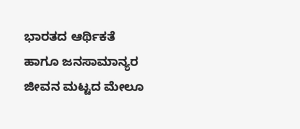ಭಾರತದ ಆರ್ಥಿಕತೆ ಹಾಗೂ ಜನಸಾಮಾನ್ಯರ ಜೀವನ ಮಟ್ಟದ ಮೇಲೂ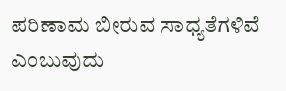ಪರಿಣಾಮ ಬೀರುವ ಸಾಧ್ಯತೆಗಳಿವೆ ಎಂಬುವುದು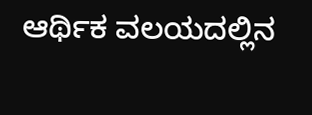ಆರ್ಥಿಕ ವಲಯದಲ್ಲಿನ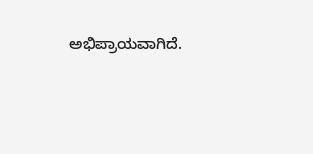ಅಭಿಪ್ರಾಯವಾಗಿದೆ.